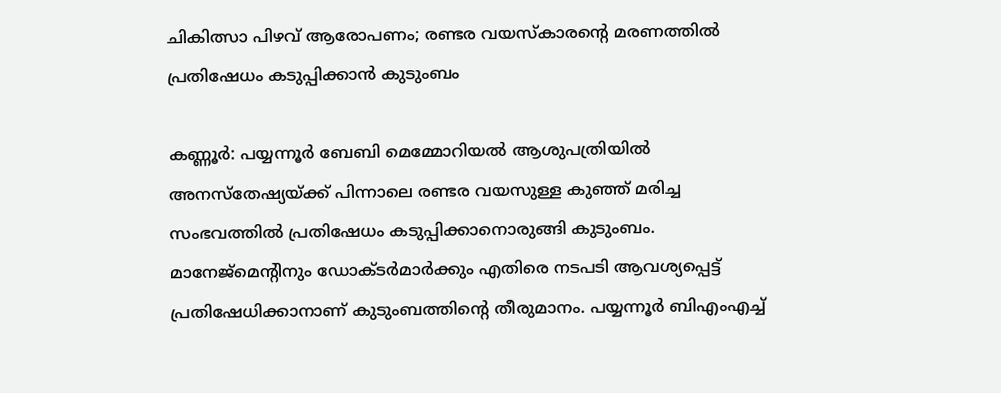ചികിത്സാ പിഴവ് ആരോപണം; രണ്ടര വയസ്‌കാരൻ്റെ മരണത്തിൽ പ്രതിഷേധം കടുപ്പിക്കാൻ കുടുംബം

കണ്ണൂർ: പയ്യന്നൂർ ബേബി മെമ്മോറിയൽ ആശുപത്രിയിൽ അനസ്തേഷ്യയ്ക്ക് പിന്നാലെ രണ്ടര വയസുള്ള കുഞ്ഞ് മരിച്ച സംഭവത്തിൽ പ്രതിഷേധം കടുപ്പിക്കാനൊരുങ്ങി കുടുംബം. മാനേജ്മെൻ്റിനും ഡോക്ടർമാർക്കും എതിരെ നടപടി ആവശ്യപ്പെട്ട് പ്രതിഷേധിക്കാനാണ് കുടുംബത്തിൻ്റെ തീരുമാനം. പയ്യന്നൂർ ബിഎംഎച്ച്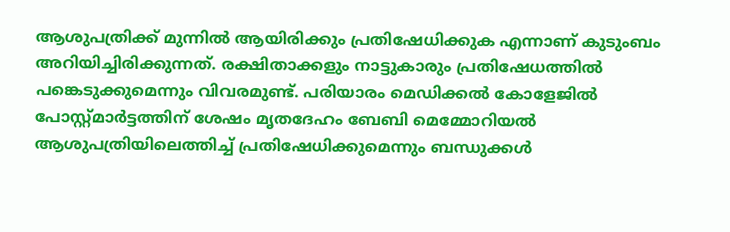ആശുപത്രിക്ക് മുന്നിൽ ആയിരിക്കും പ്രതിഷേധിക്കുക എന്നാണ് കുടുംബം അറിയിച്ചിരിക്കുന്നത്. രക്ഷിതാക്കളും നാട്ടുകാരും പ്രതിഷേധത്തിൽ പങ്കെടുക്കുമെന്നും വിവരമുണ്ട്. പരിയാരം മെഡിക്കൽ കോളേജിൽ പോസ്റ്റ്മാർട്ടത്തിന് ശേഷം മൃതദേഹം ബേബി മെമ്മോറിയൽ ആശുപത്രിയിലെത്തിച്ച് പ്രതിഷേധിക്കുമെന്നും ബന്ധുക്കൾ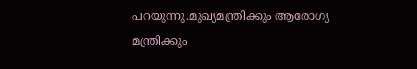പറയുന്നു.മുഖ്യമന്ത്രിക്കും ആരോഗ്യ മന്ത്രിക്കും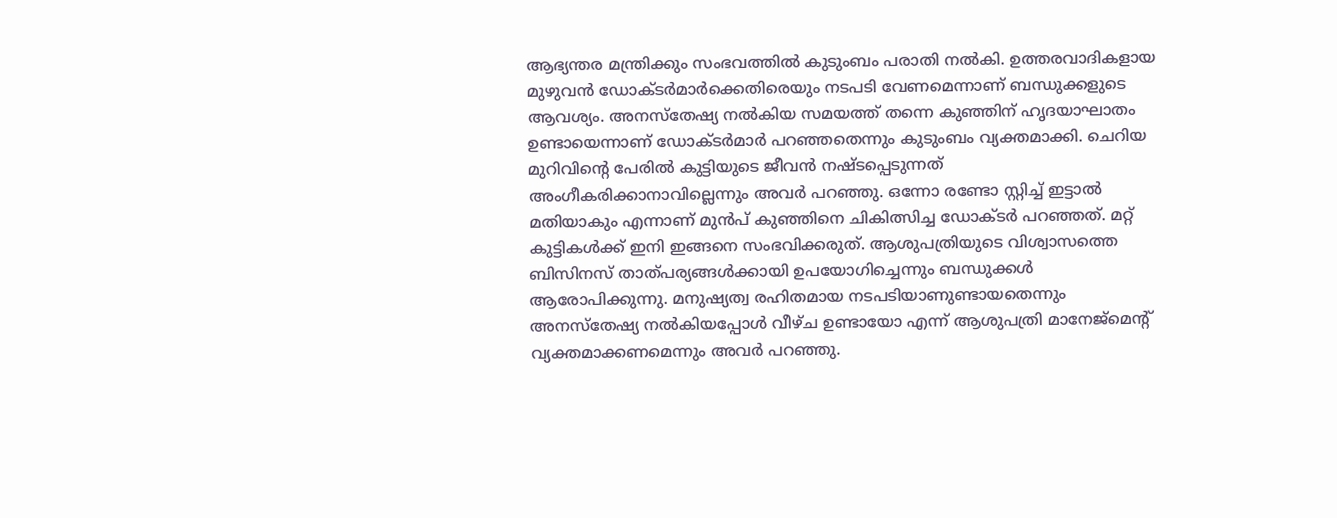ആഭ്യന്തര മന്ത്രിക്കും സംഭവത്തിൽ കുടുംബം പരാതി നൽകി. ഉത്തരവാദികളായ മുഴുവൻ ഡോക്ടർമാർക്കെതിരെയും നടപടി വേണമെന്നാണ് ബന്ധുക്കളുടെ ആവശ്യം. അനസ്തേഷ്യ നൽകിയ സമയത്ത് തന്നെ കുഞ്ഞിന് ഹൃദയാഘാതം ഉണ്ടായെന്നാണ് ഡോക്ടർമാർ പറഞ്ഞതെന്നും കുടുംബം വ്യക്തമാക്കി. ചെറിയ മുറിവിൻ്റെ പേരിൽ കുട്ടിയുടെ ജീവൻ നഷ്ടപ്പെടുന്നത് അംഗീകരിക്കാനാവില്ലെന്നും അവർ പറഞ്ഞു. ഒന്നോ രണ്ടോ സ്റ്റിച്ച് ഇട്ടാൽ മതിയാകും എന്നാണ് മുൻപ് കുഞ്ഞിനെ ചികിത്സിച്ച ഡോക്ടർ പറഞ്ഞത്. മറ്റ് കുട്ടികൾക്ക് ഇനി ഇങ്ങനെ സംഭവിക്കരുത്. ആശുപത്രിയുടെ വിശ്വാസത്തെ ബിസിനസ് താത്പര്യങ്ങൾക്കായി ഉപയോഗിച്ചെന്നും ബന്ധുക്കൾ ആരോപിക്കുന്നു. മനുഷ്യത്വ രഹിതമായ നടപടിയാണുണ്ടായതെന്നും അനസ്തേഷ്യ നൽകിയപ്പോൾ വീഴ്‌ച ഉണ്ടായോ എന്ന് ആശുപത്രി മാനേജ്മെന്റ് വ്യക്തമാക്കണമെന്നും അവർ പറഞ്ഞു.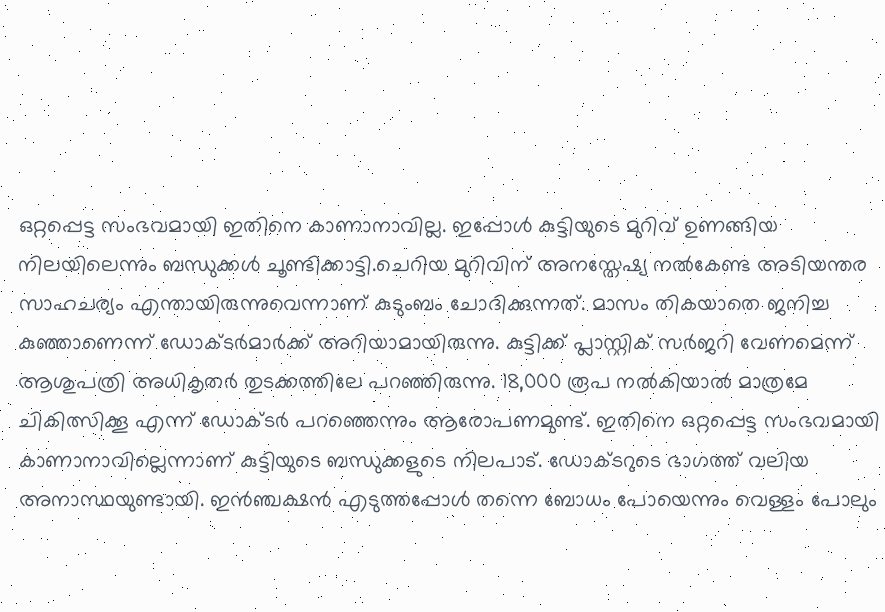ഒറ്റപ്പെട്ട സംഭവമായി ഇതിനെ കാണാനാവില്ല. ഇപ്പോൾ കുട്ടിയുടെ മുറിവ് ഉണങ്ങിയ നിലയിലെന്നും ബന്ധുക്കൾ ചൂണ്ടിക്കാട്ടി.ചെറിയ മുറിവിന് അനസ്തേഷ്യ നൽകേണ്ട അടിയന്തര സാഹചര്യം എന്തായിരുന്നുവെന്നാണ് കുടുംബം ചോദിക്കുന്നത്. മാസം തികയാതെ ജനിച്ച കുഞ്ഞാണെന്ന് ഡോക്ടർമാർക്ക് അറിയാമായിരുന്നു. കുട്ടിക്ക് പ്ലാസ്റ്റിക് സർജറി വേണമെന്ന് ആശുപത്രി അധികൃതർ തുടക്കത്തിലേ പറഞ്ഞിരുന്നു. 18,000 രൂപ നൽകിയാൽ മാത്രമേ ചികിത്സിക്കൂ എന്ന് ഡോക്ടർ പറഞ്ഞെന്നും ആരോപണമുണ്ട്. ഇതിനെ ഒറ്റപ്പെട്ട സംഭവമായി കാണാനാവില്ലെന്നാണ് കുട്ടിയുടെ ബന്ധുക്കളുടെ നിലപാട്. ഡോക്ടറുടെ ഭാഗത്ത് വലിയ അനാസ്ഥയുണ്ടായി. ഇൻഞ്ചക്ഷൻ എടുത്തപ്പോൾ തന്നെ ബോധം പോയെന്നും വെള്ളം പോലും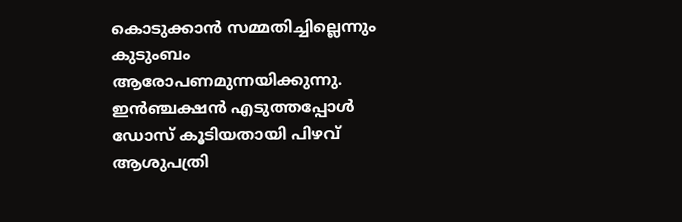കൊടുക്കാൻ സമ്മതിച്ചില്ലെന്നും കുടുംബം ആരോപണമുന്നയിക്കുന്നു. ഇൻഞ്ചക്ഷൻ എടുത്തപ്പോൾ ഡോസ് കൂടിയതായി പിഴവ് ആശുപത്രി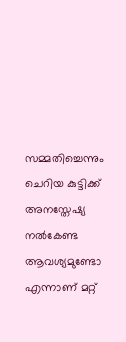സമ്മതിച്ചെന്നും ചെറിയ കുട്ടിക്ക് അനസ്തേഷ്യ നൽകേണ്ട ആവശ്യമുണ്ടോ എന്നാണ് മറ്റ്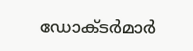ഡോക്ടർമാർ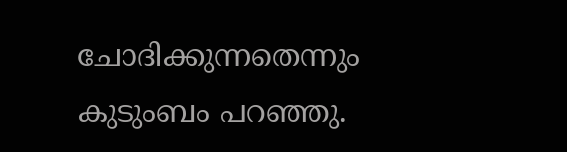ചോദിക്കുന്നതെന്നും കുടുംബം പറഞ്ഞു.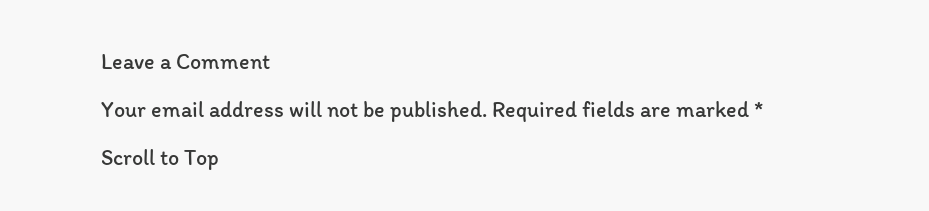Leave a Comment

Your email address will not be published. Required fields are marked *

Scroll to Top